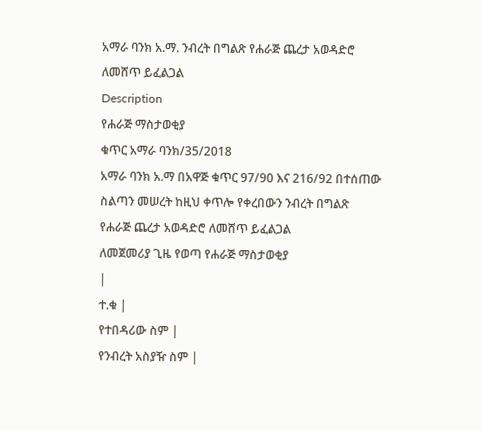አማራ ባንክ አ.ማ. ንብረት በግልጽ የሐራጅ ጨረታ አወዳድሮ ለመሸጥ ይፈልጋል
Description
የሐራጅ ማስታወቂያ
ቁጥር አማራ ባንክ/35/2018
አማራ ባንክ አ.ማ በአዋጅ ቁጥር 97/90 እና 216/92 በተሰጠው ስልጣን መሠረት ከዚህ ቀጥሎ የቀረበውን ንብረት በግልጽ የሐራጅ ጨረታ አወዳድሮ ለመሸጥ ይፈልጋል
ለመጀመሪያ ጊዜ የወጣ የሐራጅ ማስታወቂያ
|
ተ.ቁ |
የተበዳሪው ስም |
የንብረት አስያዥ ስም |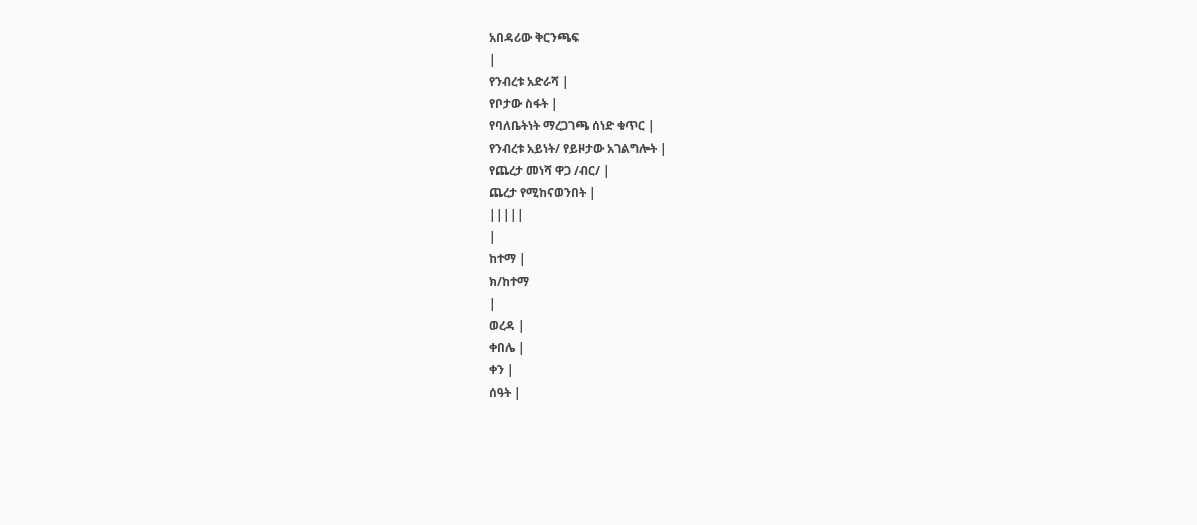አበዳሪው ቅርንጫፍ
|
የንብረቱ አድራሻ |
የቦታው ስፋት |
የባለቤትነት ማረጋገጫ ሰነድ ቁጥር |
የንብረቱ አይነት/ የይዞታው አገልግሎት |
የጨረታ መነሻ ዋጋ /ብር/ |
ጨረታ የሚከናወንበት |
|||||
|
ከተማ |
ክ/ከተማ
|
ወረዳ |
ቀበሌ |
ቀን |
ሰዓት |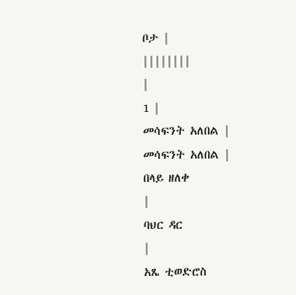ቦታ |
||||||||
|
1 |
መሳፍንት አለበል |
መሳፍንት አለበል |
በላይ ዘለቀ
|
ባህር ዳር
|
አጼ ቲወድሮስ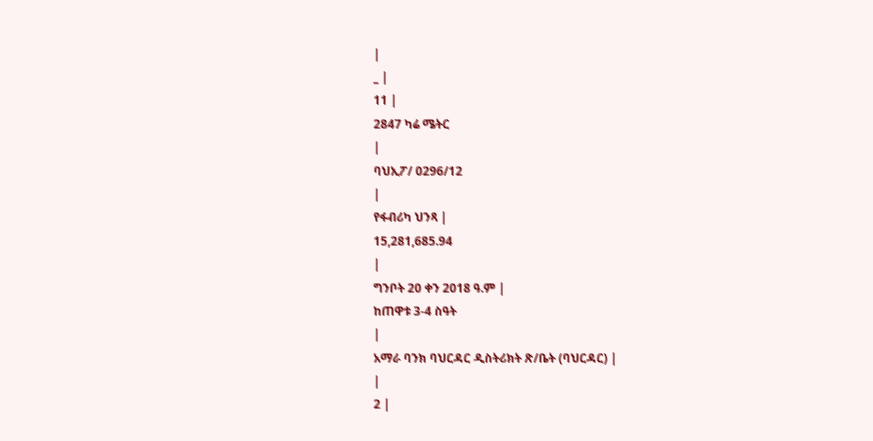|
_ |
11 |
2847 ካሬ ሜትር
|
ባህኢፖ/ 0296/12
|
የፋብሪካ ህንጻ |
15,281,685.94
|
ግንቦት 20 ቀን 2018 ዓ.ም |
ከጠዋቱ 3-4 ስዓት
|
አማራ ባንክ ባህርዳር ዲስትሪክት ጽ/ቤት (ባህርዳር) |
|
2 |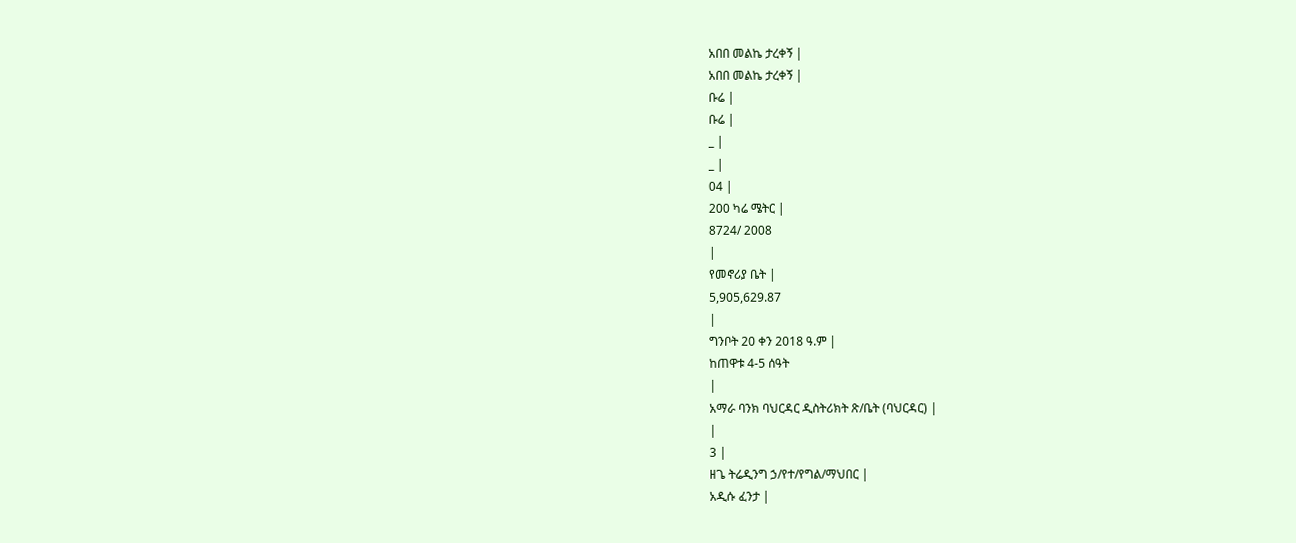አበበ መልኬ ታረቀኝ |
አበበ መልኬ ታረቀኝ |
ቡሬ |
ቡሬ |
_ |
_ |
04 |
200 ካሬ ሜትር |
8724/ 2008
|
የመኖሪያ ቤት |
5,905,629.87
|
ግንቦት 20 ቀን 2018 ዓ.ም |
ከጠዋቱ 4-5 ሰዓት
|
አማራ ባንክ ባህርዳር ዲስትሪክት ጽ/ቤት (ባህርዳር) |
|
3 |
ዘጌ ትሬዲንግ ኃ/የተ/የግል/ማህበር |
አዲሱ ፈንታ |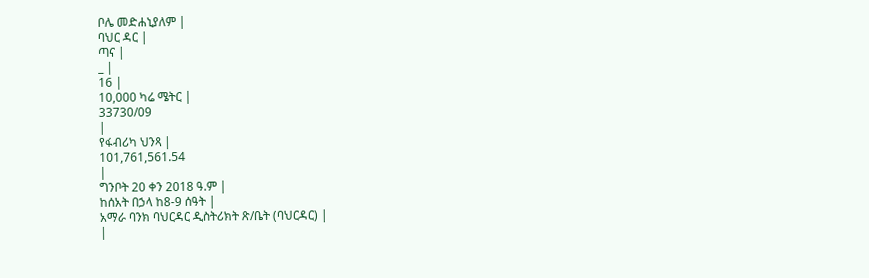ቦሌ መድሐኒያለም |
ባህር ዳር |
ጣና |
_ |
16 |
10,000 ካሬ ሜትር |
33730/09
|
የፋብሪካ ህንጻ |
101,761,561.54
|
ግንቦት 20 ቀን 2018 ዓ.ም |
ከሰአት በኃላ ከ8-9 ሰዓት |
አማራ ባንክ ባህርዳር ዲስትሪክት ጽ/ቤት (ባህርዳር) |
|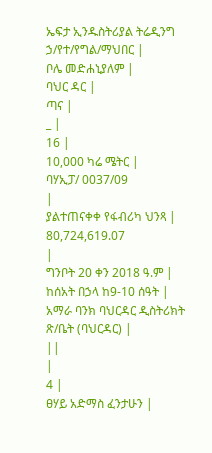ኤፍታ ኢንዱስትሪያል ትሬዲንግ ኃ/የተ/የግል/ማህበር |
ቦሌ መድሐኒያለም |
ባህር ዳር |
ጣና |
_ |
16 |
10,000 ካሬ ሜትር |
ባሃኢፓ/ 0037/09
|
ያልተጠናቀቀ የፋብሪካ ህንጻ |
80,724,619.07
|
ግንቦት 20 ቀን 2018 ዓ.ም |
ከሰአት በኃላ ከ9-10 ሰዓት |
አማራ ባንክ ባህርዳር ዲስትሪክት ጽ/ቤት (ባህርዳር) |
||
|
4 |
ፀሃይ አድማስ ፈንታሁን |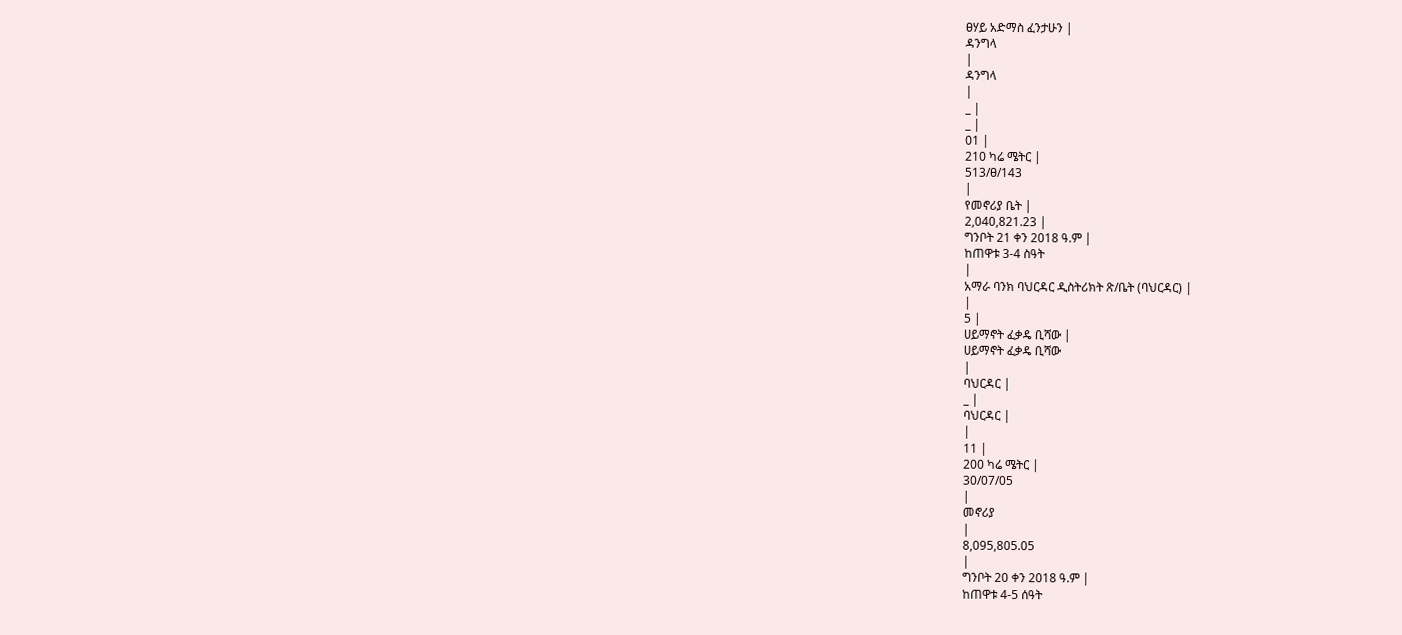ፀሃይ አድማስ ፈንታሁን |
ዳንግላ
|
ዳንግላ
|
_ |
_ |
01 |
210 ካሬ ሜትር |
513/ፀ/143
|
የመኖሪያ ቤት |
2,040,821.23 |
ግንቦት 21 ቀን 2018 ዓ.ም |
ከጠዋቱ 3-4 ስዓት
|
አማራ ባንክ ባህርዳር ዲስትሪክት ጽ/ቤት (ባህርዳር) |
|
5 |
ሀይማኖት ፈቃዴ ቢሻው |
ሀይማኖት ፈቃዴ ቢሻው
|
ባህርዳር |
_ |
ባህርዳር |
|
11 |
200 ካሬ ሜትር |
30/07/05
|
መኖሪያ
|
8,095,805.05
|
ግንቦት 20 ቀን 2018 ዓ.ም |
ከጠዋቱ 4-5 ሰዓት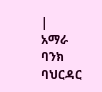|
አማራ ባንክ ባህርዳር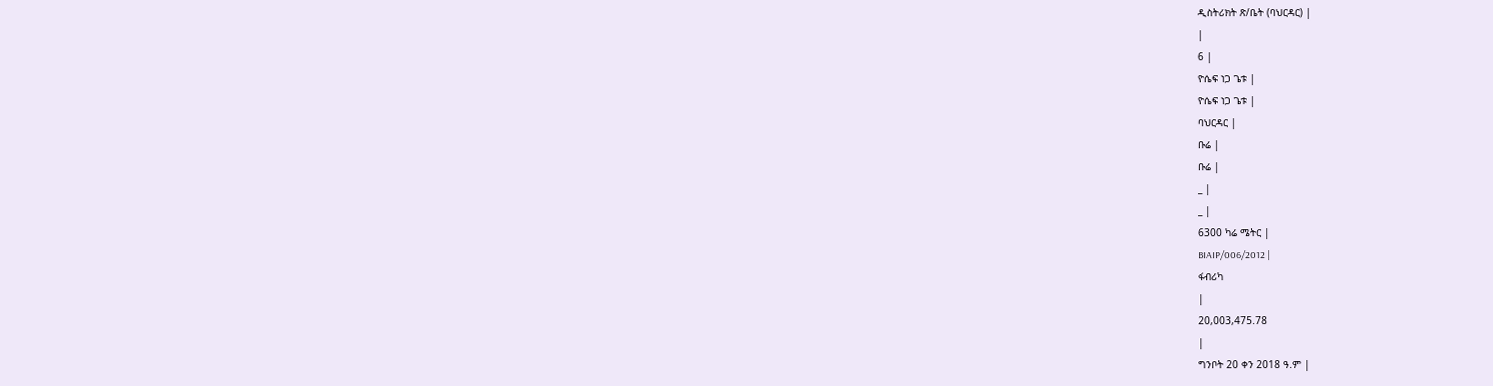ዲስትሪክት ጽ/ቤት (ባህርዳር) |
|
6 |
ዮሴፍ ነጋ ጌቱ |
ዮሴፍ ነጋ ጌቱ |
ባህርዳር |
ቡሬ |
ቡሬ |
_ |
_ |
6300 ካሬ ሜትር |
BIAIP/006/2012 |
ፋብሪካ
|
20,003,475.78
|
ግንቦት 20 ቀን 2018 ዓ.ም |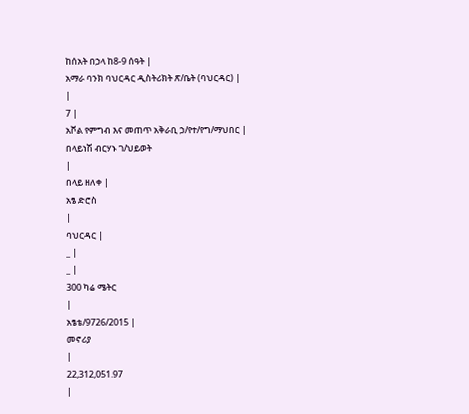ከሰአት በኃላ ከ8-9 ሰዓት |
አማራ ባንክ ባህርዳር ዲስትሪክት ጽ/ቤት (ባህርዳር) |
|
7 |
አቮል የምግብ እና መጠጥ አቅራቢ ኃ/የተ/የግ/ማህበር |
በላይነሽ ብርሃኑ ገ/ህይወት
|
በላይ ዘለቀ |
አፄ ድሮስ
|
ባህርዳር |
_ |
_ |
300 ካሬ ሜትር
|
አፄቴ/9726/2015 |
መኖሪያ
|
22,312,051.97
|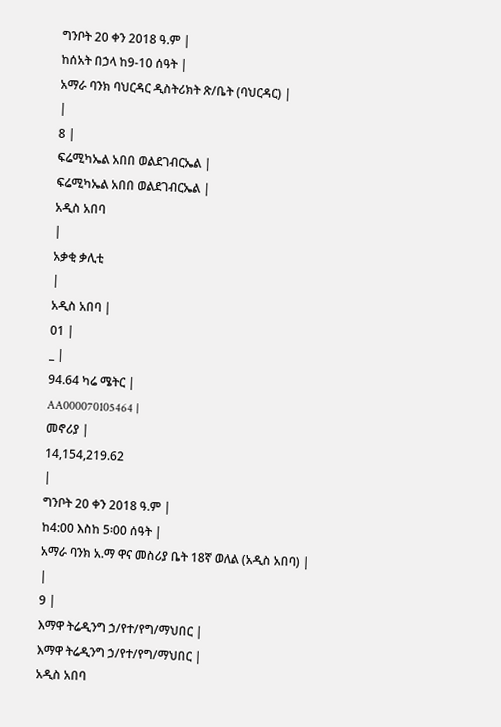ግንቦት 20 ቀን 2018 ዓ.ም |
ከሰአት በኃላ ከ9-10 ሰዓት |
አማራ ባንክ ባህርዳር ዲስትሪክት ጽ/ቤት (ባህርዳር) |
|
8 |
ፍሬሚካኤል አበበ ወልደገብርኤል |
ፍሬሚካኤል አበበ ወልደገብርኤል |
አዲስ አበባ
|
አቃቂ ቃሊቲ
|
አዲስ አበባ |
01 |
_ |
94.64 ካሬ ሜትር |
AA000070105464 |
መኖሪያ |
14,154,219.62
|
ግንቦት 20 ቀን 2018 ዓ.ም |
ከ4:00 እስከ 5፡00 ሰዓት |
አማራ ባንክ አ.ማ ዋና መስሪያ ቤት 18ኛ ወለል (አዲስ አበባ) |
|
9 |
እማዋ ትሬዲንግ ኃ/የተ/የግ/ማህበር |
እማዋ ትሬዲንግ ኃ/የተ/የግ/ማህበር |
አዲስ አበባ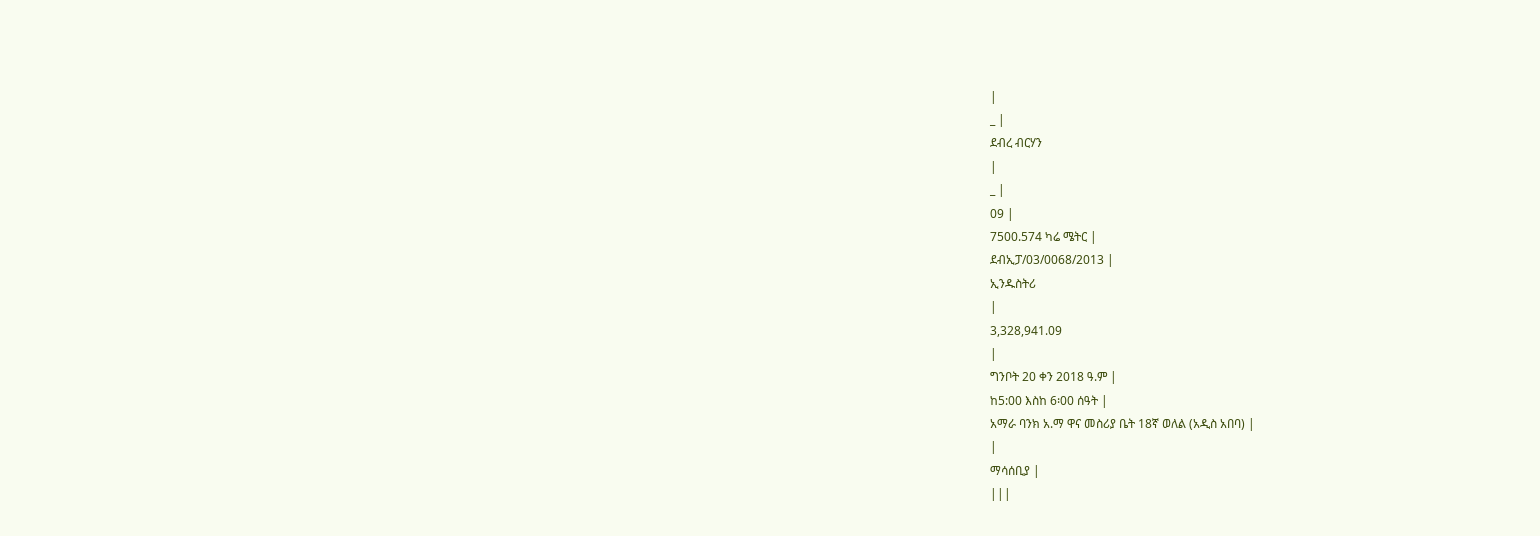|
_ |
ደብረ ብርሃን
|
_ |
09 |
7500.574 ካሬ ሜትር |
ደብኢፓ/03/0068/2013 |
ኢንዱስትሪ
|
3,328,941.09
|
ግንቦት 20 ቀን 2018 ዓ.ም |
ከ5:00 እስከ 6፡00 ሰዓት |
አማራ ባንክ አ.ማ ዋና መስሪያ ቤት 18ኛ ወለል (አዲስ አበባ) |
|
ማሳሰቢያ |
|||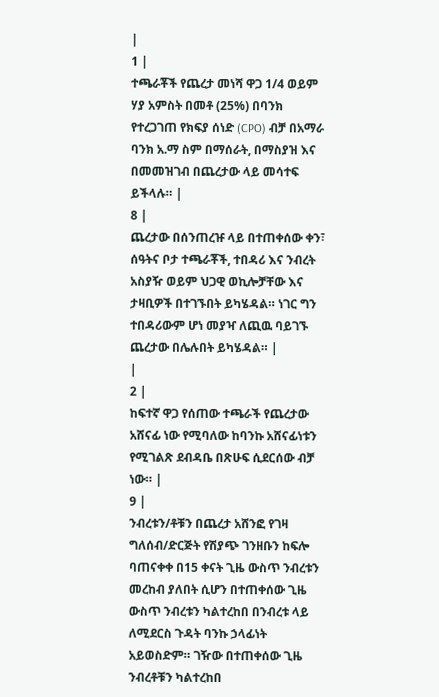|
1 |
ተጫራቾች የጨረታ መነሻ ዋጋ 1/4 ወይም ሃያ አምስት በመቶ (25%) በባንክ የተረጋገጠ የክፍያ ሰነድ (CPO) ብቻ በአማራ ባንክ አ.ማ ስም በማሰራት, በማስያዝ እና በመመዝገብ በጨረታው ላይ መሳተፍ ይችላሉ። |
8 |
ጨረታው በሰንጠረዡ ላይ በተጠቀሰው ቀን፣ ሰዓትና ቦታ ተጫራቾች, ተበዳሪ እና ንብረት አስያዥ ወይም ህጋዊ ወኪሎቻቸው እና ታዛቢዎች በተገኙበት ይካሄዳል። ነገር ግን ተበዳሪውም ሆነ መያዣ ለጪዉ ባይገኙ ጨረታው በሌሉበት ይካሄዳል። |
|
2 |
ከፍተኛ ዋጋ የሰጠው ተጫራች የጨረታው አሸናፊ ነው የሚባለው ከባንኩ አሸናፊነቱን የሚገልጽ ደብዳቤ በጽሁፍ ሲደርሰው ብቻ ነው። |
9 |
ንብረቱን/ቶቹን በጨረታ አሸንፎ የገዛ ግለሰብ/ድርጅት የሽያጭ ገንዘቡን ከፍሎ ባጠናቀቀ በ15 ቀናት ጊዜ ውስጥ ንብረቱን መረከብ ያለበት ሲሆን በተጠቀሰው ጊዜ ውስጥ ንብረቱን ካልተረከበ በንብረቱ ላይ ለሚደርስ ጉዳት ባንኩ ኃላፊነት አይወስድም። ገዥው በተጠቀሰው ጊዜ ንብረቶቹን ካልተረከበ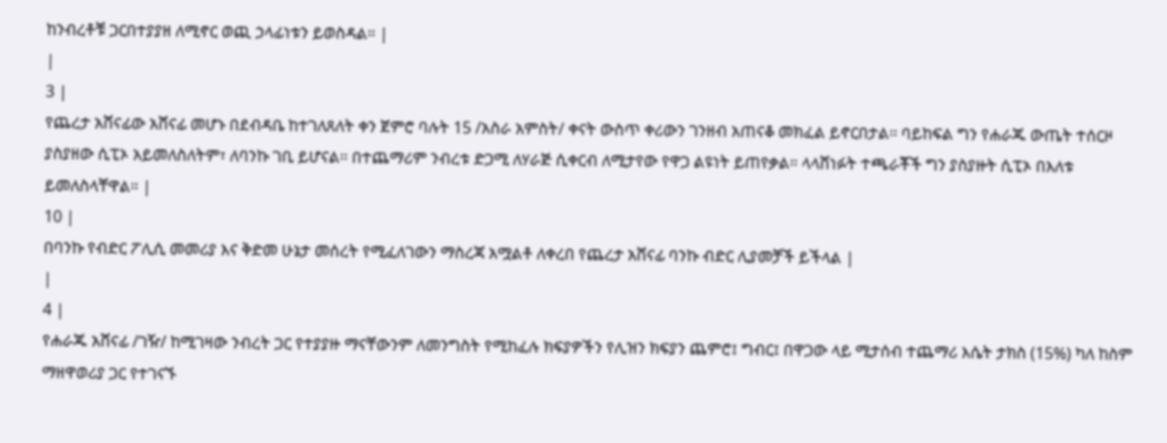ከንብረቶቹ ጋርበተያያዘ ለሚኖር ወጪ ኃላፊነቱን ይወስዳል። |
|
3 |
የጨረታ አሸናፊው አሸናፊ መሆኑ በደብዳቤ ከተገለጸለት ቀን ጀምሮ ባሉት 15 /አስራ አምስት/ ቀናት ውስጥ ቀሪውን ገንዘብ አጠናቆ መክፈል ይኖርበታል፡፡ ባይከፍል ግን የሐራጁ ውጤት ተሰርዞ ያስያዘው ሲፒኦ አይመለስለትም፣ ለባንኩ ገቢ ይሆናል። በተጨማሪም ንብረቱ ድጋሚ ለሃራጅ ሲቀርብ ለሚታየው የዋጋ ልዩነት ይጠየቃል። ላላሸነፉት ተጫራቾች ግን ያስያዙት ሲፒኦ በእለቱ ይመለስላቸዋል። |
10 |
በባንኩ የብድር ፖሊሲ መመሪያ እና ቅድመ ሁኔታ መሰረት የሚፈለገውን ማስረጃ አሟልቶ ለቀረበ የጨረታ አሸናፊ ባንኩ ብድር ሊያመቻች ይችላል |
|
4 |
የሐራጁ አሸናፊ /ገዥ/ ከሚገዛው ንብረት ጋር የተያያዙ ማናቸውንም ለመንግስት የሚከፈሉ ክፍያዎችን የሊዝን ክፍያን ጨምሮ፤ ግብር፤ በዋጋው ላይ ሚታሰብ ተጨማሪ እሴት ታክስ (15%) ካለ ከስም ማዘዋወሪያ ጋር የተገናኙ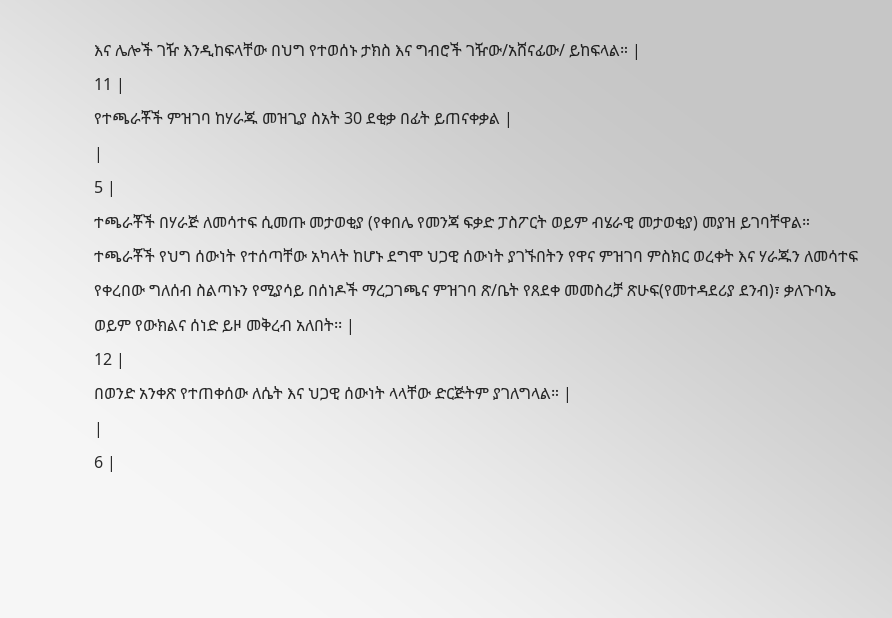እና ሌሎች ገዥ እንዲከፍላቸው በህግ የተወሰኑ ታክስ እና ግብሮች ገዥው/አሸናፊው/ ይከፍላል። |
11 |
የተጫራቾች ምዝገባ ከሃራጁ መዝጊያ ስአት 30 ደቂቃ በፊት ይጠናቀቃል |
|
5 |
ተጫራቾች በሃራጅ ለመሳተፍ ሲመጡ መታወቂያ (የቀበሌ የመንጃ ፍቃድ ፓስፖርት ወይም ብሄራዊ መታወቂያ) መያዝ ይገባቸዋል። ተጫራቾች የህግ ሰውነት የተሰጣቸው አካላት ከሆኑ ደግሞ ህጋዊ ሰውነት ያገኙበትን የዋና ምዝገባ ምስክር ወረቀት እና ሃራጁን ለመሳተፍ የቀረበው ግለሰብ ስልጣኑን የሚያሳይ በሰነዶች ማረጋገጫና ምዝገባ ጽ/ቤት የጸደቀ መመስረቻ ጽሁፍ(የመተዳደሪያ ደንብ)፣ ቃለጉባኤ ወይም የውክልና ሰነድ ይዞ መቅረብ አለበት፡፡ |
12 |
በወንድ አንቀጽ የተጠቀሰው ለሴት እና ህጋዊ ሰውነት ላላቸው ድርጅትም ያገለግላል። |
|
6 |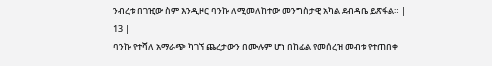ንብረቱ በገዢው ስም እንዲዞር ባንኩ ለሚመለከተው መንግስታዊ አካል ደብዳቤ ይጽፋል። |
13 |
ባንኩ የተሻለ አማራጭ ካገኘ ጨረታውን በሙሉም ሆነ በከፊል የመሰረዝ መብቱ የተጠበቀ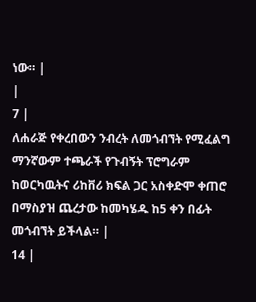ነው። |
|
7 |
ለሐራጅ የቀረበውን ንብረት ለመጎብኘት የሚፈልግ ማንኛውም ተጫራች የጉብኝት ፕሮግራም ከወርካዉትና ሪከቨሪ ክፍል ጋር አስቀድሞ ቀጠሮ በማስያዝ ጨረታው ከመካሄዱ ከ5 ቀን በፊት መጎብኘት ይችላል። |
14 |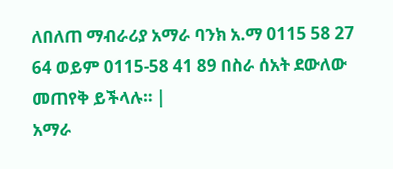ለበለጠ ማብራሪያ አማራ ባንክ አ.ማ 0115 58 27 64 ወይም 0115-58 41 89 በስራ ሰአት ደውለው መጠየቅ ይችላሉ። |
አማራ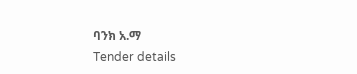ባንክ አ.ማ
Tender details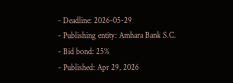- Deadline: 2026-05-29
- Publishing entity: Amhara Bank S.C.
- Bid bond: 25%
- Published: Apr 29, 2026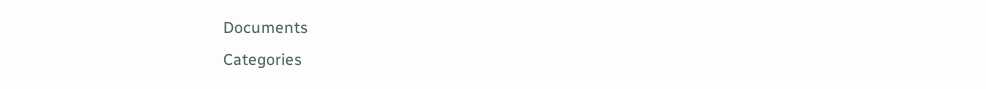Documents
Categories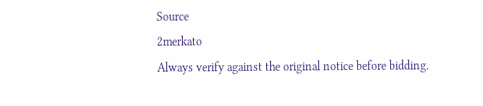Source
2merkato
Always verify against the original notice before bidding.